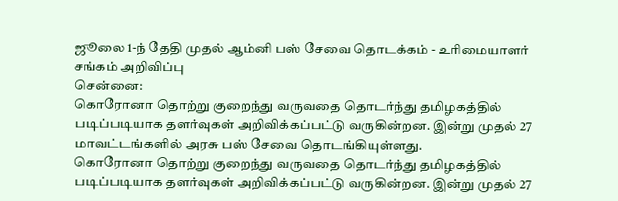ஜூலை 1-ந் தேதி முதல் ஆம்னி பஸ் சேவை தொடக்கம் - உரிமையாளர் சங்கம் அறிவிப்பு
சென்னை:
கொரோனா தொற்று குறைந்து வருவதை தொடர்ந்து தமிழகத்தில் படிப்படியாக தளர்வுகள் அறிவிக்கப்பட்டு வருகின்றன. இன்று முதல் 27 மாவட்டங்களில் அரசு பஸ் சேவை தொடங்கியுள்ளது.
கொரோனா தொற்று குறைந்து வருவதை தொடர்ந்து தமிழகத்தில் படிப்படியாக தளர்வுகள் அறிவிக்கப்பட்டு வருகின்றன. இன்று முதல் 27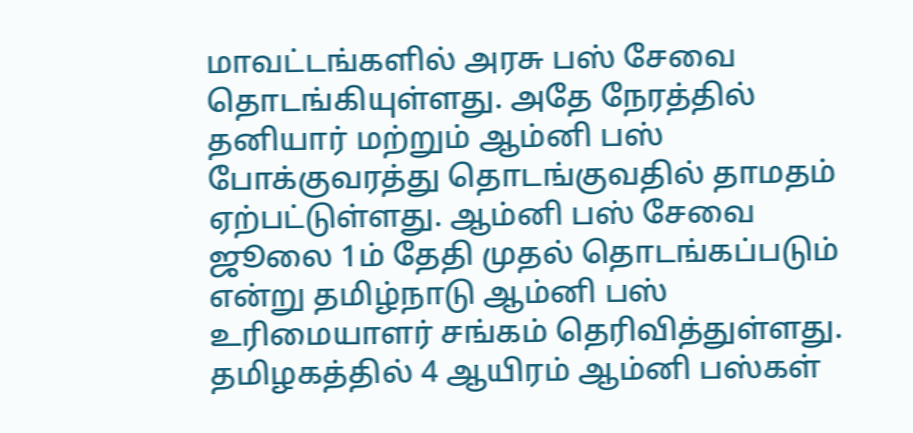மாவட்டங்களில் அரசு பஸ் சேவை தொடங்கியுள்ளது. அதே நேரத்தில் தனியார் மற்றும் ஆம்னி பஸ் போக்குவரத்து தொடங்குவதில் தாமதம் ஏற்பட்டுள்ளது. ஆம்னி பஸ் சேவை ஜூலை 1ம் தேதி முதல் தொடங்கப்படும் என்று தமிழ்நாடு ஆம்னி பஸ் உரிமையாளர் சங்கம் தெரிவித்துள்ளது.
தமிழகத்தில் 4 ஆயிரம் ஆம்னி பஸ்கள்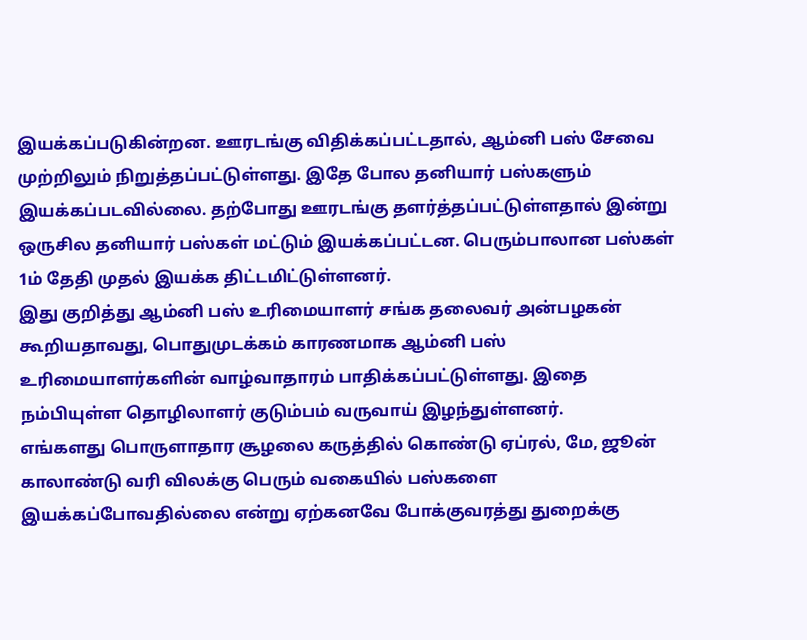இயக்கப்படுகின்றன. ஊரடங்கு விதிக்கப்பட்டதால், ஆம்னி பஸ் சேவை முற்றிலும் நிறுத்தப்பட்டுள்ளது. இதே போல தனியார் பஸ்களும் இயக்கப்படவில்லை. தற்போது ஊரடங்கு தளர்த்தப்பட்டுள்ளதால் இன்று ஒருசில தனியார் பஸ்கள் மட்டும் இயக்கப்பட்டன. பெரும்பாலான பஸ்கள் 1ம் தேதி முதல் இயக்க திட்டமிட்டுள்ளனர்.
இது குறித்து ஆம்னி பஸ் உரிமையாளர் சங்க தலைவர் அன்பழகன் கூறியதாவது, பொதுமுடக்கம் காரணமாக ஆம்னி பஸ் உரிமையாளர்களின் வாழ்வாதாரம் பாதிக்கப்பட்டுள்ளது. இதை நம்பியுள்ள தொழிலாளர் குடும்பம் வருவாய் இழந்துள்ளனர்.
எங்களது பொருளாதார சூழலை கருத்தில் கொண்டு ஏப்ரல், மே, ஜூன் காலாண்டு வரி விலக்கு பெரும் வகையில் பஸ்களை இயக்கப்போவதில்லை என்று ஏற்கனவே போக்குவரத்து துறைக்கு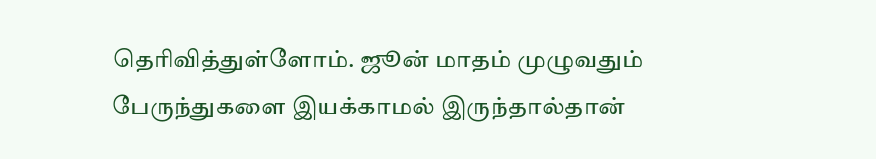தெரிவித்துள்ளோம். ஜூன் மாதம் முழுவதும் பேருந்துகளை இயக்காமல் இருந்தால்தான்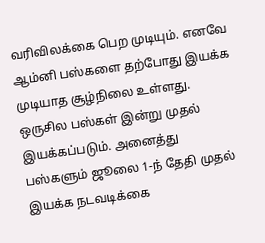வரிவிலக்கை பெற முடியும். எனவே ஆம்னி பஸ்களை தற்போது இயக்க முடியாத சூழ்நிலை உள்ளது. ஒருசில பஸ்கள் இன்று முதல் இயக்கப்படும். அனைத்து பஸ்களும் ஜூலை 1-ந் தேதி முதல் இயக்க நடவடிக்கை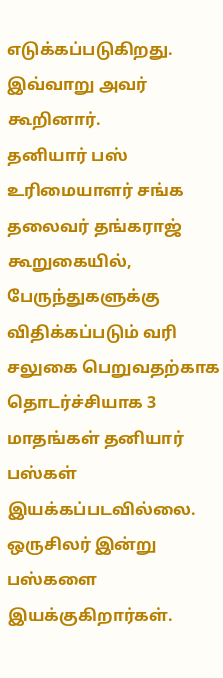எடுக்கப்படுகிறது. இவ்வாறு அவர் கூறினார்.
தனியார் பஸ் உரிமையாளர் சங்க தலைவர் தங்கராஜ் கூறுகையில், பேருந்துகளுக்கு விதிக்கப்படும் வரி சலுகை பெறுவதற்காக தொடர்ச்சியாக 3 மாதங்கள் தனியார் பஸ்கள் இயக்கப்படவில்லை. ஒருசிலர் இன்று பஸ்களை இயக்குகிறார்கள்.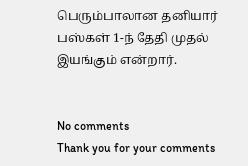பெரும்பாலான தனியார் பஸ்கள் 1-ந் தேதி முதல் இயங்கும் என்றார்.


No comments
Thank you for your comments